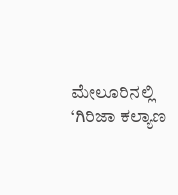ಮೇಲೂರಿನಲ್ಲಿ ‘ಗಿರಿಜಾ ಕಲ್ಯಾಣ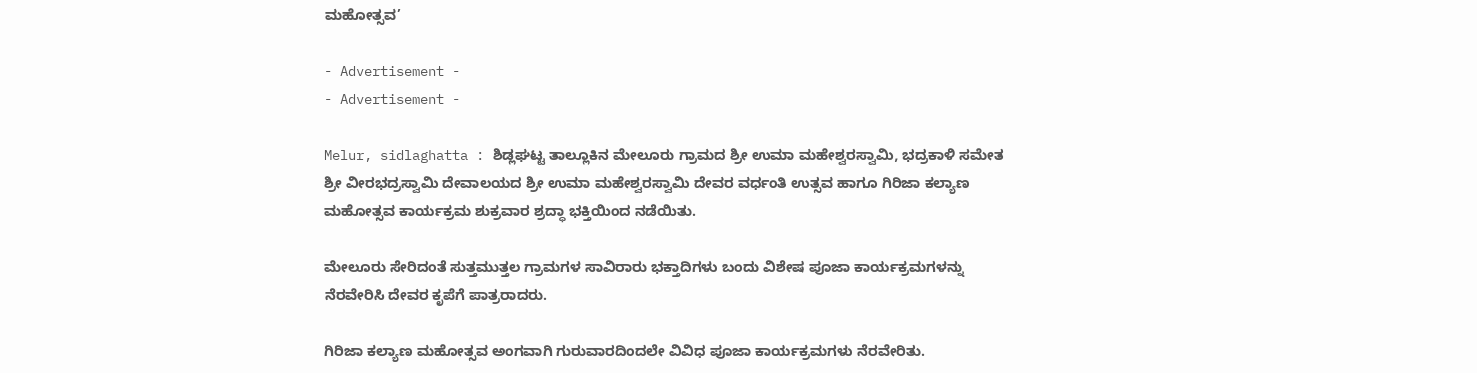ಮಹೋತ್ಸವ’

- Advertisement -
- Advertisement -

Melur, sidlaghatta : ಶಿಡ್ಲಘಟ್ಟ ತಾಲ್ಲೂಕಿನ ಮೇಲೂರು ಗ್ರಾಮದ ಶ್ರೀ ಉಮಾ ಮಹೇಶ್ವರಸ್ವಾಮಿ, ಭದ್ರಕಾಳಿ ಸಮೇತ ಶ್ರೀ ವೀರಭದ್ರಸ್ವಾಮಿ ದೇವಾಲಯದ ಶ್ರೀ ಉಮಾ ಮಹೇಶ್ವರಸ್ವಾಮಿ ದೇವರ ವರ್ಧಂತಿ ಉತ್ಸವ ಹಾಗೂ ಗಿರಿಜಾ ಕಲ್ಯಾಣ ಮಹೋತ್ಸವ ಕಾರ್ಯಕ್ರಮ ಶುಕ್ರವಾರ ಶ್ರದ್ಧಾ ಭಕ್ತಿಯಿಂದ ನಡೆಯಿತು.

ಮೇಲೂರು ಸೇರಿದಂತೆ ಸುತ್ತಮುತ್ತಲ ಗ್ರಾಮಗಳ ಸಾವಿರಾರು ಭಕ್ತಾದಿಗಳು ಬಂದು ವಿಶೇಷ ಪೂಜಾ ಕಾರ್ಯಕ್ರಮಗಳನ್ನು ನೆರವೇರಿಸಿ ದೇವರ ಕೃಪೆಗೆ ಪಾತ್ರರಾದರು.

ಗಿರಿಜಾ ಕಲ್ಯಾಣ ಮಹೋತ್ಸವ ಅಂಗವಾಗಿ ಗುರುವಾರದಿಂದಲೇ ವಿವಿಧ ಪೂಜಾ ಕಾರ್ಯಕ್ರಮಗಳು ನೆರವೇರಿತು.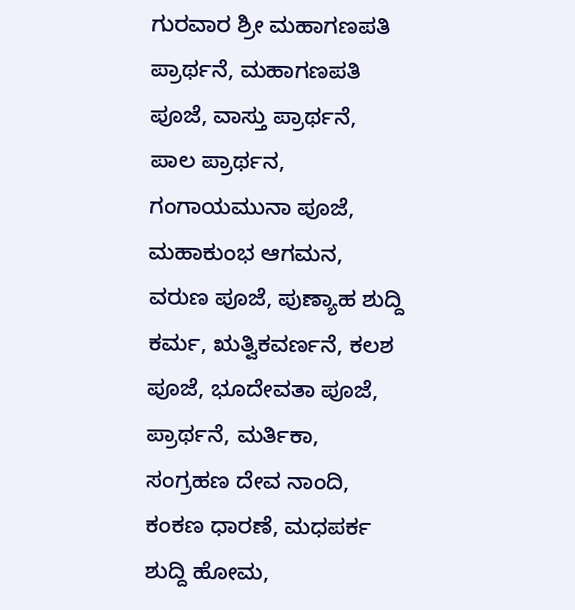ಗುರವಾರ ಶ್ರೀ ಮಹಾಗಣಪತಿ ಪ್ರಾರ್ಥನೆ, ಮಹಾಗಣಪತಿ ಪೂಜೆ, ವಾಸ್ತು ಪ್ರಾರ್ಥನೆ, ಪಾಲ ಪ್ರಾರ್ಥನ, ಗಂಗಾಯಮುನಾ ಪೂಜೆ, ಮಹಾಕುಂಭ ಆಗಮನ, ವರುಣ ಪೂಜೆ, ಪುಣ್ಯಾಹ ಶುದ್ದಿ ಕರ್ಮ, ಋತ್ವಿಕವರ್ಣನೆ, ಕಲಶ ಪೂಜೆ, ಭೂದೇವತಾ ಪೂಜೆ, ಪ್ರಾರ್ಥನೆ, ಮರ್ತಿಕಾ, ಸಂಗ್ರಹಣ ದೇವ ನಾಂದಿ, ಕಂಕಣ ಧಾರಣೆ, ಮಧಪರ್ಕ ಶುದ್ದಿ ಹೋಮ,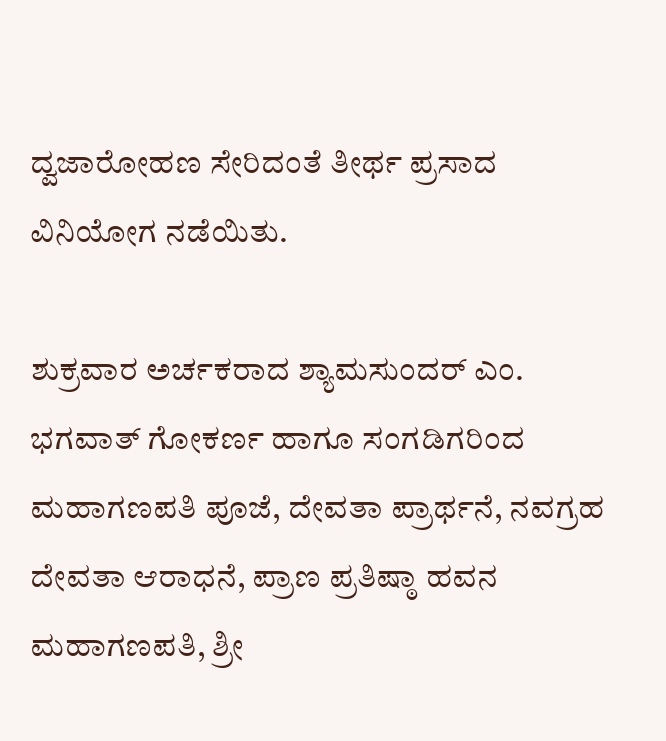ದ್ವಜಾರೋಹಣ ಸೇರಿದಂತೆ ತೀರ್ಥ ಪ್ರಸಾದ ವಿನಿಯೋಗ ನಡೆಯಿತು.

ಶುಕ್ರವಾರ ಅರ್ಚಕರಾದ ಶ್ಯಾಮಸುಂದರ್ ಎಂ. ಭಗವಾತ್ ಗೋಕರ್ಣ ಹಾಗೂ ಸಂಗಡಿಗರಿಂದ ಮಹಾಗಣಪತಿ ಪೂಜೆ, ದೇವತಾ ಪ್ರಾರ್ಥನೆ, ನವಗ್ರಹ ದೇವತಾ ಆರಾಧನೆ, ಪ್ರಾಣ ಪ್ರತಿಷ್ಠಾ ಹವನ ಮಹಾಗಣಪತಿ, ಶ್ರೀ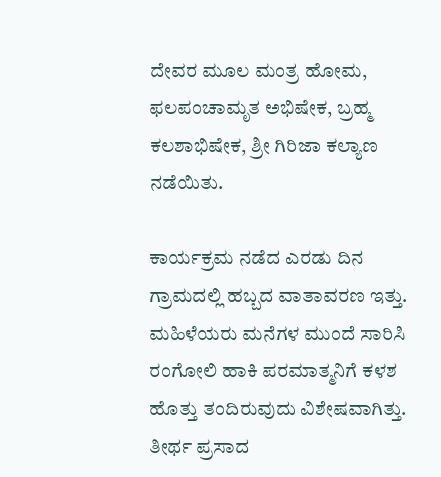ದೇವರ ಮೂಲ ಮಂತ್ರ ಹೋಮ, ಫಲಪಂಚಾಮೃತ ಅಭಿಷೇಕ, ಬ್ರಹ್ಮ ಕಲಶಾಭಿಷೇಕ, ಶ್ರೀ ಗಿರಿಜಾ ಕಲ್ಯಾಣ ನಡೆಯಿತು.

ಕಾರ್ಯಕ್ರಮ ನಡೆದ ಎರಡು ದಿನ ಗ್ರಾಮದಲ್ಲಿ ಹಬ್ಬದ ವಾತಾವರಣ ಇತ್ತು. ಮಹಿಳೆಯರು ಮನೆಗಳ ಮುಂದೆ ಸಾರಿಸಿ ರಂಗೋಲಿ ಹಾಕಿ ಪರಮಾತ್ಮನಿಗೆ ಕಳಶ ಹೊತ್ತು ತಂದಿರುವುದು ವಿಶೇಷವಾಗಿತ್ತು. ತೀರ್ಥ ಪ್ರಸಾದ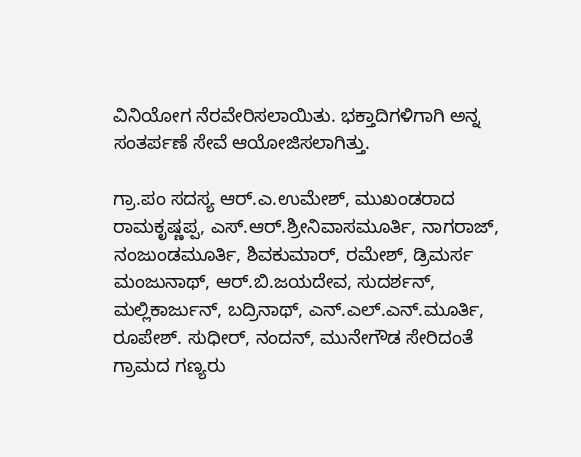ವಿನಿಯೋಗ ನೆರವೇರಿಸಲಾಯಿತು. ಭಕ್ತಾದಿಗಳಿಗಾಗಿ ಅನ್ನ ಸಂತರ್ಪಣೆ ಸೇವೆ ಆಯೋಜಿಸಲಾಗಿತ್ತು.

ಗ್ರಾ.ಪಂ ಸದಸ್ಯ ಆರ್.ಎ.ಉಮೇಶ್, ಮುಖಂಡರಾದ ರಾಮಕೃಷ್ಣಪ್ಪ, ಎಸ್.ಆರ್.ಶ್ರೀನಿವಾಸಮೂರ್ತಿ, ನಾಗರಾಜ್, ನಂಜುಂಡಮೂರ್ತಿ, ಶಿವಕುಮಾರ್, ರಮೇಶ್, ಡ್ರಿಮರ್ಸ ಮಂಜುನಾಥ್, ಆರ್.ಬಿ.ಜಯದೇವ, ಸುದರ್ಶನ್, ಮಲ್ಲಿಕಾರ್ಜುನ್, ಬದ್ರಿನಾಥ್, ಎನ್.ಎಲ್.ಎನ್.ಮೂರ್ತಿ, ರೂಪೇಶ್. ಸುಧೀರ್, ನಂದನ್, ಮುನೇಗೌಡ ಸೇರಿದಂತೆ ಗ್ರಾಮದ ಗಣ್ಯರು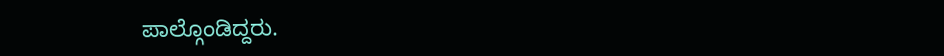ಪಾಲ್ಗೊಂಡಿದ್ದರು.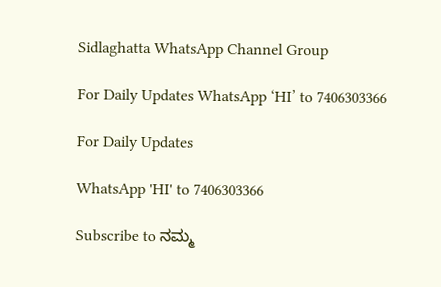Sidlaghatta WhatsApp Channel Group

For Daily Updates WhatsApp ‘HI’ to 7406303366

For Daily Updates

WhatsApp 'HI' to 7406303366

Subscribe to ನಮ್ಮ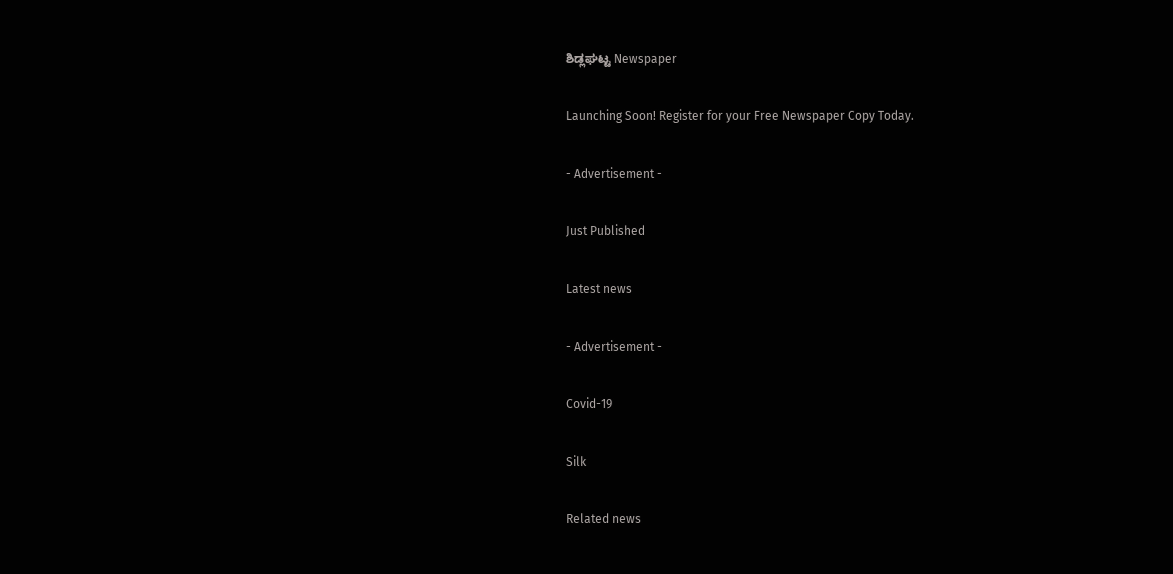ಶಿಡ್ಲಘಟ್ಟ Newspaper

Launching Soon! Register for your Free Newspaper Copy Today.

- Advertisement -

Just Published

Latest news

- Advertisement -

Covid-19

Silk

Related news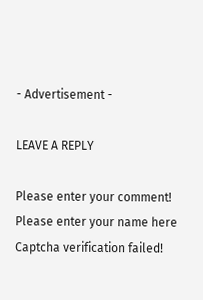- Advertisement -

LEAVE A REPLY

Please enter your comment!
Please enter your name here
Captcha verification failed!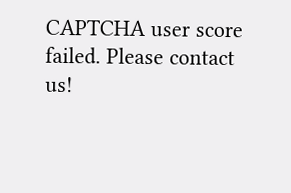CAPTCHA user score failed. Please contact us!